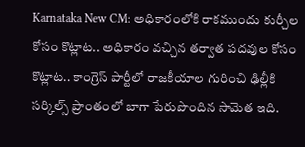Karnataka New CM: అధికారంలోకి రాకముందు కుర్చీల కోసం కొట్లాట.. అధికారం వచ్చిన తర్వాత పదవుల కోసం కొట్లాట.. కాంగ్రెస్ పార్టీలో రాజకీయాల గురించి ఢిల్లీకి సర్కిల్స్ ప్రాంతంలో బాగా పేరుపొందిన సామెత ఇది.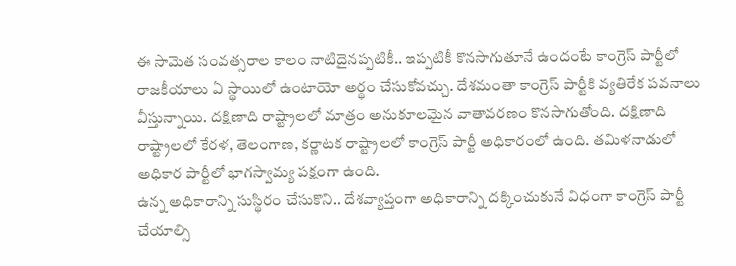ఈ సామెత సంవత్సరాల కాలం నాటిదైనప్పటికీ.. ఇప్పటికీ కొనసాగుతూనే ఉందంటే కాంగ్రెస్ పార్టీలో రాజకీయాలు ఏ స్థాయిలో ఉంటాయో అర్థం చేసుకోవచ్చు. దేశమంతా కాంగ్రెస్ పార్టీకి వ్యతిరేక పవనాలు వీస్తున్నాయి. దక్షిణాది రాష్ట్రాలలో మాత్రం అనుకూలమైన వాతావరణం కొనసాగుతోంది. దక్షిణాది రాష్ట్రాలలో కేరళ, తెలంగాణ, కర్ణాటక రాష్ట్రాలలో కాంగ్రెస్ పార్టీ అధికారంలో ఉంది. తమిళనాడులో అధికార పార్టీలో భాగస్వామ్య పక్షంగా ఉంది.
ఉన్న అధికారాన్ని సుస్థిరం చేసుకొని.. దేశవ్యాప్తంగా అధికారాన్ని దక్కించుకునే విధంగా కాంగ్రెస్ పార్టీ చేయాల్సి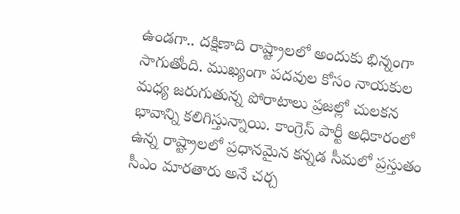ఉండగా.. దక్షిణాది రాష్ట్రాలలో అందుకు భిన్నంగా సాగుతోంది. ముఖ్యంగా పదవుల కోసం నాయకుల మధ్య జరుగుతున్న పోరాటాలు ప్రజల్లో చులకన భావాన్ని కలిగిస్తున్నాయి. కాంగ్రెస్ పార్టీ అధికారంలో ఉన్న రాష్ట్రాలలో ప్రధానమైన కన్నడ సీమలో ప్రస్తుతం సీఎం మారతారు అనే చర్చ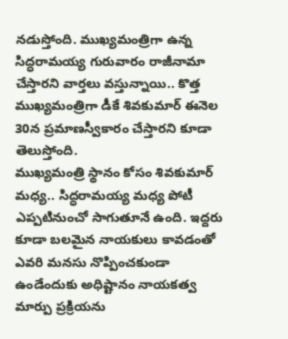నడుస్తోంది. ముఖ్యమంత్రిగా ఉన్న సిద్ధరామయ్య గురువారం రాజీనామా చేస్తారని వార్తలు వస్తున్నాయి.. కొత్త ముఖ్యమంత్రిగా డీకే శివకుమార్ ఈనెల 30న ప్రమాణస్వీకారం చేస్తారని కూడా తెలుస్తోంది.
ముఖ్యమంత్రి స్థానం కోసం శివకుమార్ మధ్య.. సిద్ధరామయ్య మధ్య పోటీ ఎప్పటినుంచో సాగుతూనే ఉంది. ఇద్దరు కూడా బలమైన నాయకులు కావడంతో ఎవరి మనసు నొప్పించకుండా ఉండేందుకు అధిష్టానం నాయకత్వ మార్పు ప్రక్రియను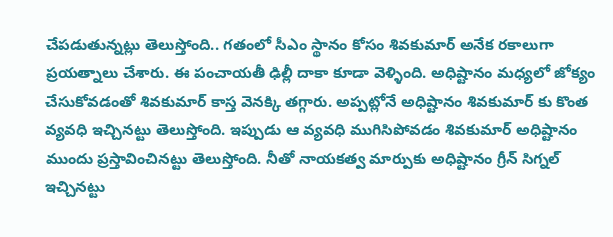చేపడుతున్నట్లు తెలుస్తోంది.. గతంలో సీఎం స్థానం కోసం శివకుమార్ అనేక రకాలుగా ప్రయత్నాలు చేశారు. ఈ పంచాయతీ ఢిల్లీ దాకా కూడా వెళ్ళింది. అధిష్టానం మధ్యలో జోక్యం చేసుకోవడంతో శివకుమార్ కాస్త వెనక్కి తగ్గారు. అప్పట్లోనే అధిష్టానం శివకుమార్ కు కొంత వ్యవధి ఇచ్చినట్టు తెలుస్తోంది. ఇప్పుడు ఆ వ్యవధి ముగిసిపోవడం శివకుమార్ అధిష్టానం ముందు ప్రస్తావించినట్టు తెలుస్తోంది. నీతో నాయకత్వ మార్పుకు అధిష్టానం గ్రీన్ సిగ్నల్ ఇచ్చినట్టు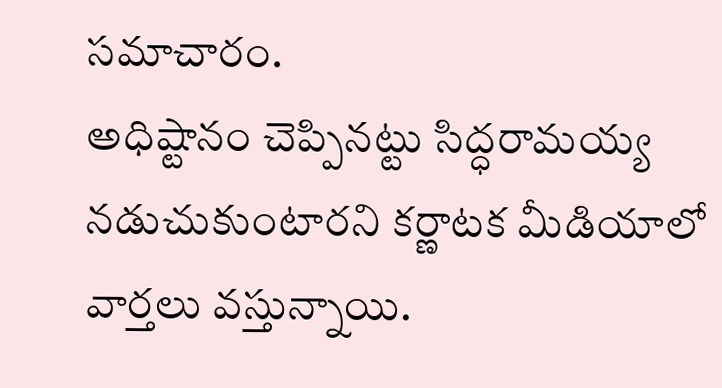సమాచారం.
అధిష్టానం చెప్పినట్టు సిద్ధరామయ్య నడుచుకుంటారని కర్ణాటక మీడియాలో వార్తలు వస్తున్నాయి.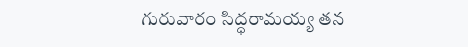గురువారం సిద్ధరామయ్య తన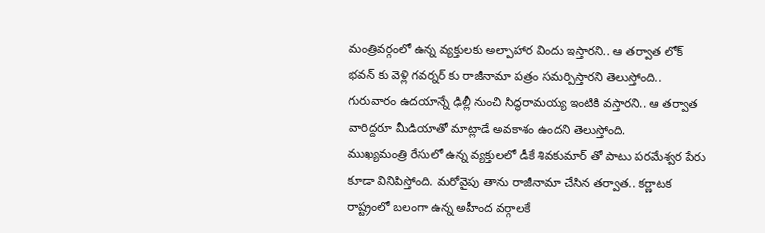మంత్రివర్గంలో ఉన్న వ్యక్తులకు అల్పాహార విందు ఇస్తారని.. ఆ తర్వాత లోక్ భవన్ కు వెళ్లి గవర్నర్ కు రాజీనామా పత్రం సమర్పిస్తారని తెలుస్తోంది.. గురువారం ఉదయాన్నే ఢిల్లీ నుంచి సిద్ధరామయ్య ఇంటికి వస్తారని.. ఆ తర్వాత వారిద్దరూ మీడియాతో మాట్లాడే అవకాశం ఉందని తెలుస్తోంది.
ముఖ్యమంత్రి రేసులో ఉన్న వ్యక్తులలో డీకే శివకుమార్ తో పాటు పరమేశ్వర పేరు కూడా వినిపిస్తోంది. మరోవైపు తాను రాజీనామా చేసిన తర్వాత.. కర్ణాటక రాష్ట్రంలో బలంగా ఉన్న అహీంద వర్గాలకే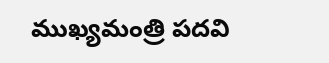ముఖ్యమంత్రి పదవి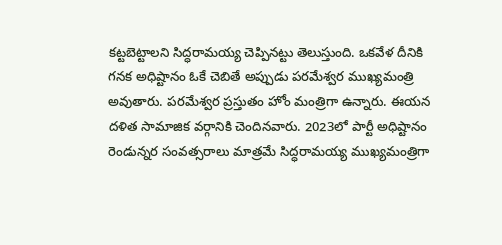కట్టబెట్టాలని సిద్ధరామయ్య చెప్పినట్టు తెలుస్తుంది. ఒకవేళ దీనికి గనక అధిష్టానం ఓకే చెబితే అప్పుడు పరమేశ్వర ముఖ్యమంత్రి అవుతారు. పరమేశ్వర ప్రస్తుతం హోం మంత్రిగా ఉన్నారు. ఈయన దళిత సామాజిక వర్గానికి చెందినవారు. 2023లో పార్టీ అధిష్టానం రెండున్నర సంవత్సరాలు మాత్రమే సిద్ధరామయ్య ముఖ్యమంత్రిగా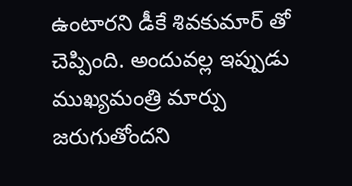ఉంటారని డీకే శివకుమార్ తో చెప్పింది. అందువల్ల ఇప్పుడు ముఖ్యమంత్రి మార్పు జరుగుతోందని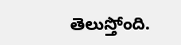తెలుస్తోంది.